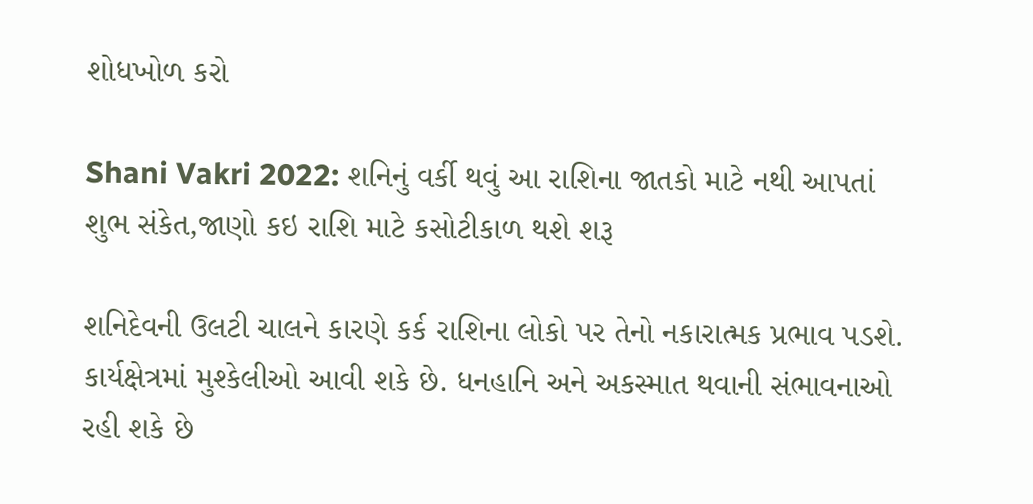શોધખોળ કરો

Shani Vakri 2022: શનિનું વર્કી થવું આ રાશિના જાતકો માટે નથી આપતાં શુભ સંકેત,જાણો કઇ રાશિ માટે કસોટીકાળ થશે શરૂ

શનિદેવની ઉલટી ચાલને કારણે કર્ક રાશિના લોકો પર તેનો નકારાત્મક પ્રભાવ પડશે. કાર્યક્ષેત્રમાં મુશ્કેલીઓ આવી શકે છે. ધનહાનિ અને અકસ્માત થવાની સંભાવનાઓ રહી શકે છે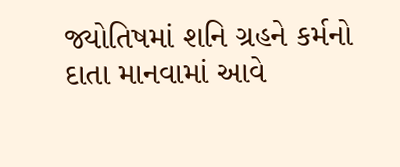જ્યોતિષમાં શનિ ગ્રહને કર્મનો દાતા માનવામાં આવે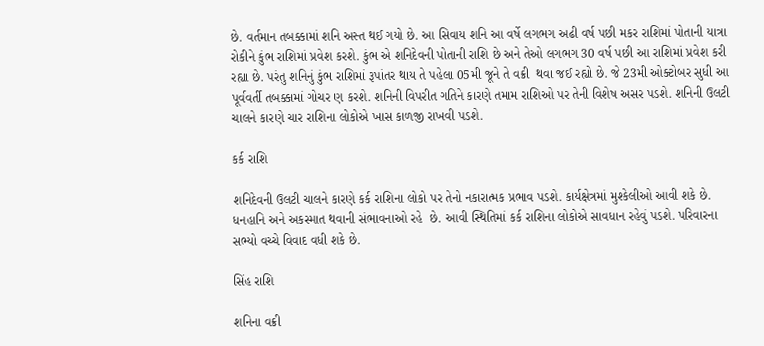છે. વર્તમાન તબક્કામાં શનિ અસ્ત થઈ ગયો છે. આ સિવાય શનિ આ વર્ષે લગભગ અઢી વર્ષ પછી મકર રાશિમાં પોતાની યાત્રા રોકીને કુંભ રાશિમાં પ્રવેશ કરશે. કુંભ એ શનિદેવની પોતાની રાશિ છે અને તેઓ લગભગ 30 વર્ષ પછી આ રાશિમાં પ્રવેશ કરી રહ્યા છે. પરંતુ શનિનું કુંભ રાશિમાં રૂપાંતર થાય તે પહેલા 05મી જૂને તે વક્રી  થવા જઈ રહ્યો છે. જે 23મી ઓક્ટોબર સુધી આ પૂર્વવર્તી તબક્કામાં ગોચર ણ કરશે. શનિની વિપરીત ગતિને કારણે તમામ રાશિઓ પર તેની વિશેષ અસર પડશે. શનિની ઉલટી ચાલને કારણે ચાર રાશિના લોકોએ ખાસ કાળજી રાખવી પડશે.

કર્ક રાશિ

શનિદેવની ઉલટી ચાલને કારણે કર્ક રાશિના લોકો પર તેનો નકારાત્મક પ્રભાવ પડશે. કાર્યક્ષેત્રમાં મુશ્કેલીઓ આવી શકે છે. ધનહાનિ અને અકસ્માત થવાની સંભાવનાઓ રહે  છે. આવી સ્થિતિમાં કર્ક રાશિના લોકોએ સાવધાન રહેવું પડશે. પરિવારના સભ્યો વચ્ચે વિવાદ વધી શકે છે.

સિંહ રાશિ

શનિના વક્રી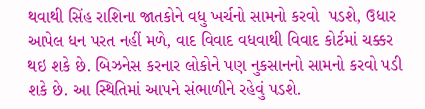થવાથી સિંહ રાશિના જાતકોને વધુ ખર્ચનો સામનો કરવો  પડશે, ઉધાર આપેલ ધન પરત નહીં મળે, વાદ વિવાદ વધવાથી વિવાદ કોર્ટમાં ચક્કર થઇ શકે છે. બિઝનેસ કરનાર લોકોને પણ નુકસાનનો સામનો કરવો પડી શકે છે. આ સ્થિતિમાં આપને સંભાળીને રહેવું પડશે.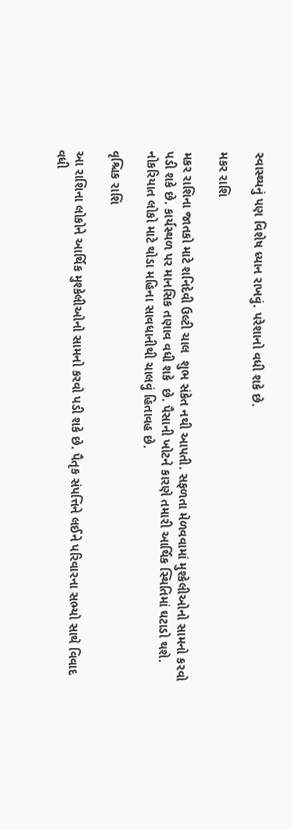સ્વાસ્થ્યનું પણ વિશેષ ધ્યાન રાખવું. પરેશાનો વધી શકે છે.

મકર રાશિ

મકર રાશિના જાતકો માટે શનિદેવી ઉલ્ટી ચાલ  શુભ સંકેત નથી આપતી. સફળતા મેળવવામાં મુશ્કેલીઓનો સામનો કરવો પડી શકે છે. કાર્યસ્થળ પર માનસિક તણાવ વધી શકે  છે. પૈસાની ખોટને કારણે તમારી આર્થિક સ્થિતિમાં ઘટાડો થશે. નોકરિયાત લોકો માટે થોડા મહિના સાવધાનીથી ચાલવું હિતાવહ છે.

વૃશ્ચિક રાશિ

આ રાશિના લોકોને આર્થિક મુશ્કેલીઓનો સામનો કરવો પડી શકે છે. પૈતૃક સંપત્તિને લઈને પરિવારના સભ્યો સાથે વિવાદ વધી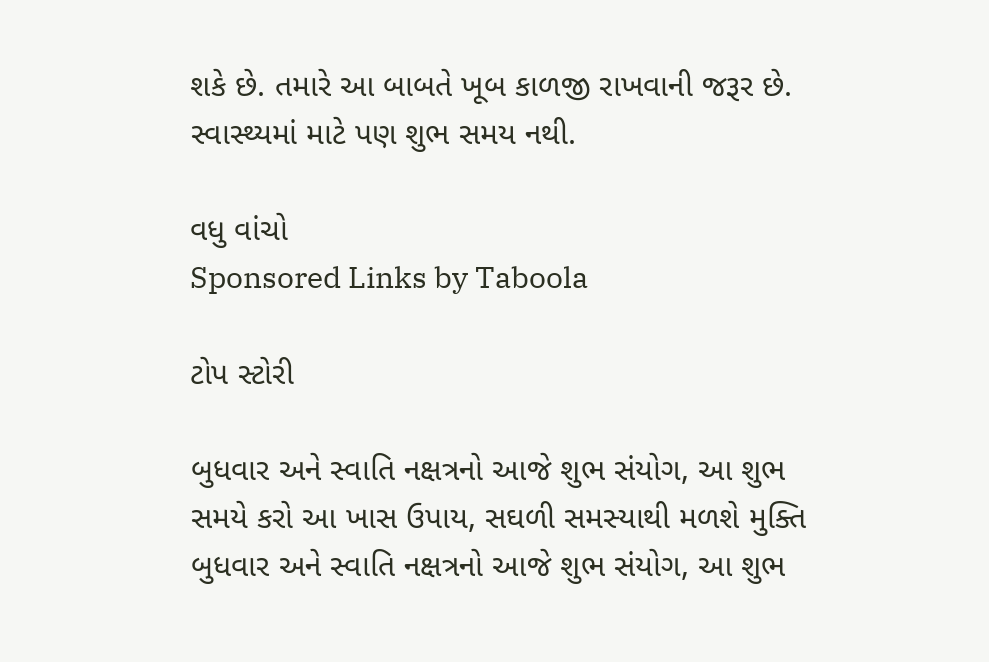શકે છે. તમારે આ બાબતે ખૂબ કાળજી રાખવાની જરૂર છે. સ્વાસ્થ્યમાં માટે પણ શુભ સમય નથી.

વધુ વાંચો
Sponsored Links by Taboola

ટોપ સ્ટોરી

બુધવાર અને સ્વાતિ નક્ષત્રનો આજે શુભ સંયોગ, આ શુભ સમયે કરો આ ખાસ ઉપાય, સઘળી સમસ્યાથી મળશે મુક્તિ
બુધવાર અને સ્વાતિ નક્ષત્રનો આજે શુભ સંયોગ, આ શુભ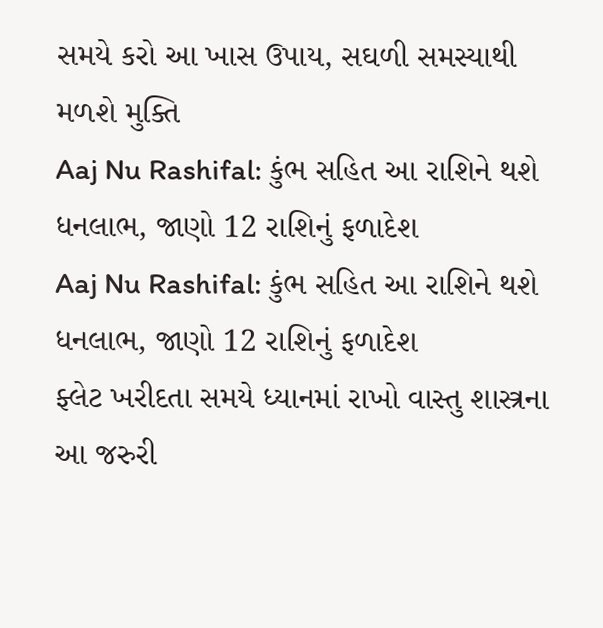સમયે કરો આ ખાસ ઉપાય, સઘળી સમસ્યાથી મળશે મુક્તિ
Aaj Nu Rashifal: કુંભ સહિત આ રાશિને થશે ધનલાભ, જાણો 12 રાશિનું ફળાદેશ
Aaj Nu Rashifal: કુંભ સહિત આ રાશિને થશે ધનલાભ, જાણો 12 રાશિનું ફળાદેશ
ફ્લેટ ખરીદતા સમયે ધ્યાનમાં રાખો વાસ્તુ શાસ્ત્રના આ જરુરી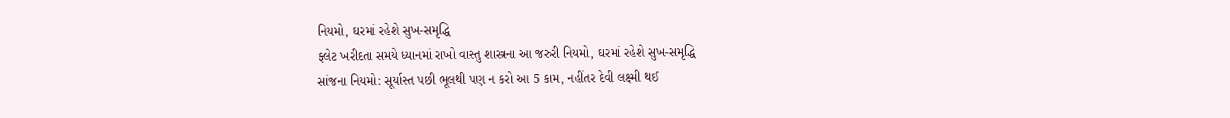નિયમો, ઘરમાં રહેશે સુખ-સમૃદ્ધિ
ફ્લેટ ખરીદતા સમયે ધ્યાનમાં રાખો વાસ્તુ શાસ્ત્રના આ જરુરી નિયમો, ઘરમાં રહેશે સુખ-સમૃદ્ધિ
સાંજના નિયમો: સૂર્યાસ્ત પછી ભૂલથી પણ ન કરો આ 5 કામ, નહીંતર દેવી લક્ષ્મી થઈ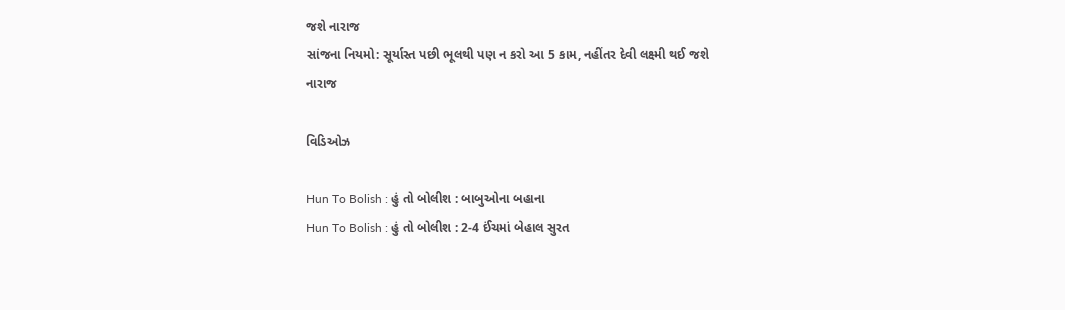જશે નારાજ
સાંજના નિયમો: સૂર્યાસ્ત પછી ભૂલથી પણ ન કરો આ 5 કામ, નહીંતર દેવી લક્ષ્મી થઈ જશે નારાજ

વિડિઓઝ

Hun To Bolish : હું તો બોલીશ : બાબુઓના બહાના
Hun To Bolish : હું તો બોલીશ : 2-4 ઈંચમાં બેહાલ સુરત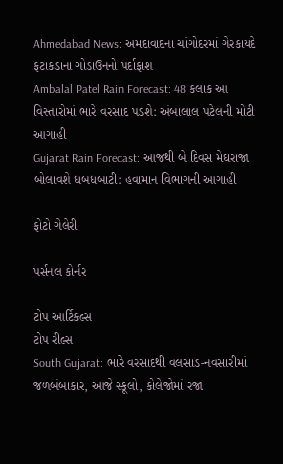Ahmedabad News: અમદાવાદના ચાંગોદરમાં ગેરકાયદે ફટાકડાના ગોડાઉનનો પર્દાફાશ
Ambalal Patel Rain Forecast: 48 કલાક આ વિસ્તારોમાં ભારે વરસાદ પડશે: અંબાલાલ પટેલની મોટી આગાહી
Gujarat Rain Forecast: આજથી બે દિવસ મેઘરાજા બોલાવશે ધબધબાટી: હવામાન વિભાગની આગાહી

ફોટો ગેલેરી

પર્સનલ કોર્નર

ટોપ આર્ટિકલ્સ
ટોપ રીલ્સ
South Gujarat: ભારે વરસાદથી વલસાડ-નવસારીમાં જળબંબાકાર, આજે સ્કૂલો, કોલેજોમાં રજા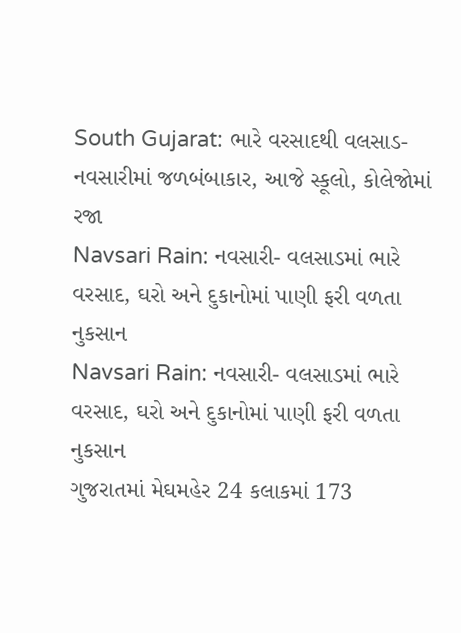South Gujarat: ભારે વરસાદથી વલસાડ-નવસારીમાં જળબંબાકાર, આજે સ્કૂલો, કોલેજોમાં રજા
Navsari Rain: નવસારી- વલસાડમાં ભારે વરસાદ, ઘરો અને દુકાનોમાં પાણી ફરી વળતા નુકસાન
Navsari Rain: નવસારી- વલસાડમાં ભારે વરસાદ, ઘરો અને દુકાનોમાં પાણી ફરી વળતા નુકસાન
ગુજરાતમાં મેઘમહેર 24 કલાકમાં 173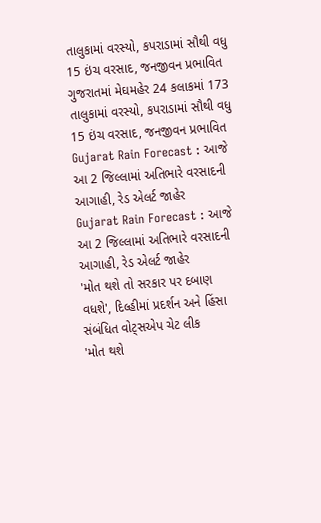તાલુકામાં વરસ્યો, કપરાડામાં સૌથી વધુ 15 ઇંચ વરસાદ, જનજીવન પ્રભાવિત
ગુજરાતમાં મેઘમહેર 24 કલાકમાં 173 તાલુકામાં વરસ્યો, કપરાડામાં સૌથી વધુ 15 ઇંચ વરસાદ, જનજીવન પ્રભાવિત
Gujarat Rain Forecast : આજે આ 2 જિલ્લામાં અતિભારે વરસાદની આગાહી, રેડ એલર્ટ જાહેર
Gujarat Rain Forecast : આજે આ 2 જિલ્લામાં અતિભારે વરસાદની આગાહી, રેડ એલર્ટ જાહેર
'મોત થશે તો સરકાર પર દબાણ વધશે', દિલ્હીમાં પ્રદર્શન અને હિંસા સંબંધિત વોટ્સએપ ચેટ લીક
'મોત થશે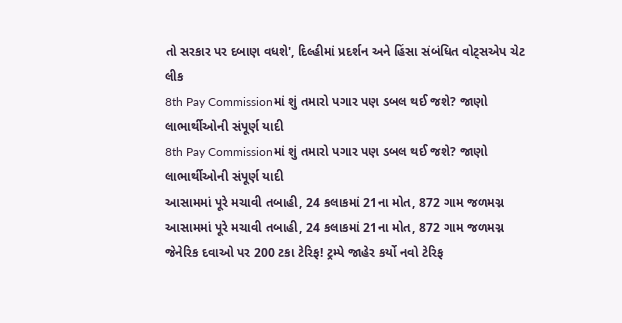તો સરકાર પર દબાણ વધશે', દિલ્હીમાં પ્રદર્શન અને હિંસા સંબંધિત વોટ્સએપ ચેટ લીક
8th Pay Commissionમાં શું તમારો પગાર પણ ડબલ થઈ જશે? જાણો લાભાર્થીઓની સંપૂર્ણ યાદી
8th Pay Commissionમાં શું તમારો પગાર પણ ડબલ થઈ જશે? જાણો લાભાર્થીઓની સંપૂર્ણ યાદી
આસામમાં પૂરે મચાવી તબાહી, 24 કલાકમાં 21ના મોત, 872 ગામ જળમગ્ન
આસામમાં પૂરે મચાવી તબાહી, 24 કલાકમાં 21ના મોત, 872 ગામ જળમગ્ન
જેનેરિક દવાઓ પર 200 ટકા ટેરિફ! ટ્રમ્પે જાહેર કર્યો નવો ટેરિફ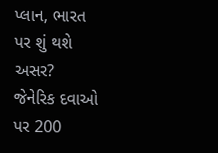પ્લાન, ભારત પર શું થશે અસર?
જેનેરિક દવાઓ પર 200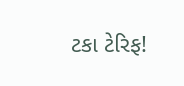ટકા ટેરિફ!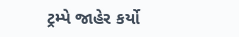ટ્રમ્પે જાહેર કર્યો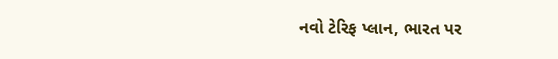નવો ટેરિફ પ્લાન, ભારત પર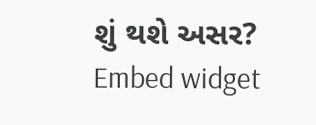શું થશે અસર?
Embed widget